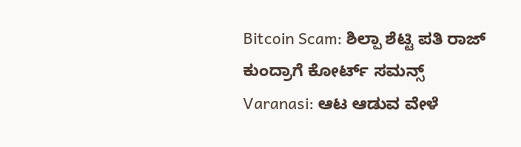Bitcoin Scam: ಶಿಲ್ಪಾ ಶೆಟ್ಟಿ ಪತಿ ರಾಜ್ ಕುಂದ್ರಾಗೆ ಕೋರ್ಟ್ ಸಮನ್ಸ್
Varanasi: ಆಟ ಆಡುವ ವೇಳೆ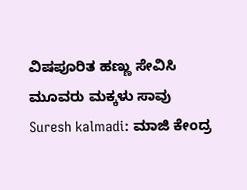ವಿಷಪೂರಿತ ಹಣ್ಣು ಸೇವಿಸಿ ಮೂವರು ಮಕ್ಕಳು ಸಾವು
Suresh kalmadi: ಮಾಜಿ ಕೇಂದ್ರ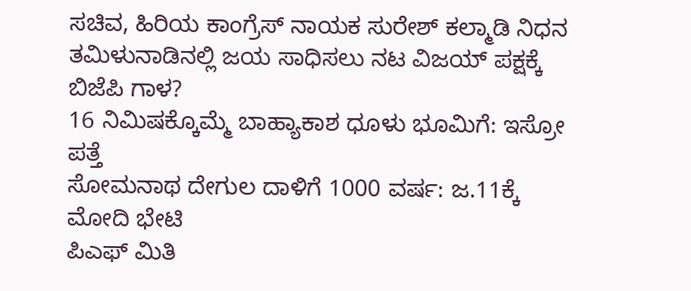ಸಚಿವ, ಹಿರಿಯ ಕಾಂಗ್ರೆಸ್ ನಾಯಕ ಸುರೇಶ್ ಕಲ್ಮಾಡಿ ನಿಧನ
ತಮಿಳುನಾಡಿನಲ್ಲಿ ಜಯ ಸಾಧಿಸಲು ನಟ ವಿಜಯ್ ಪಕ್ಷಕ್ಕೆ ಬಿಜೆಪಿ ಗಾಳ?
16 ನಿಮಿಷಕ್ಕೊಮ್ಮೆ ಬಾಹ್ಯಾಕಾಶ ಧೂಳು ಭೂಮಿಗೆ: ಇಸ್ರೋ ಪತ್ತೆ
ಸೋಮನಾಥ ದೇಗುಲ ದಾಳಿಗೆ 1000 ವರ್ಷ: ಜ.11ಕ್ಕೆ ಮೋದಿ ಭೇಟಿ
ಪಿಎಫ್ ಮಿತಿ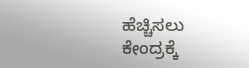ಹೆಚ್ಚಿಸಲು ಕೇಂದ್ರಕ್ಕೆ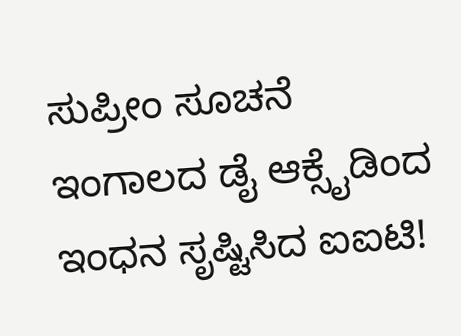ಸುಪ್ರೀಂ ಸೂಚನೆ
ಇಂಗಾಲದ ಡೈ ಆಕ್ಸೈಡಿಂದ ಇಂಧನ ಸೃಷ್ಟಿಸಿದ ಐಐಟಿ!